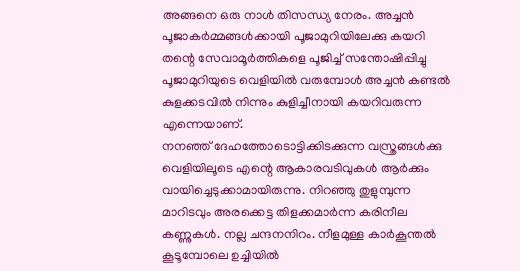അങ്ങനെ ഒരു നാൾ തിസന്ധ്യ നേരം. അച്ചൻ പൂജാകർമ്മങ്ങൾക്കായി പൂജാമുറിയിലേക്കു കയറി തന്റെ സേവാമൂർത്തികളെ പൂജിച്ച് സന്തോഷിപ്പിച്ചു പൂജാമുറിയുടെ വെളിയിൽ വരുമ്പോൾ അച്ചൻ കണ്ടൽ കുളക്കടവിൽ നിന്നും കുളിച്ചീനായി കയറിവരുന്ന എന്നെയാണ്.
നനഞ്ഞ് ദേഹത്തോടൊട്ടിക്കിടക്കുന്ന വസ്ത്രങ്ങൾക്കു വെളിയിലൂടെ എന്റെ ആകാരവടിവുകൾ ആർക്കും വായിച്ചെടുക്കാമായിരുന്നു. നിറഞ്ഞു തുളുമ്പുന്ന മാറിടവും അരക്കെട്ട തിളക്കമാർന്ന കരിനീല കണ്ണുകൾ. നല്ല ചന്ദനനിറം. നീളമുള്ള കാർകൂന്തൽ കൂടൂമ്പോലെ ഉച്ചിയിൽ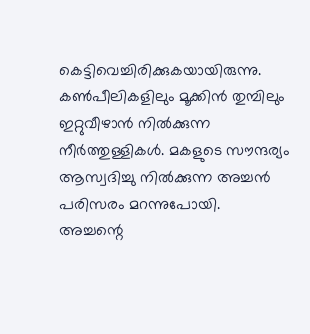കെട്ടിവെച്ചിരിക്കുകയായിരുന്നു. കൺപീലികളിലും മൂക്കിൻ തുമ്പിലും ഇറ്റുവീഴാൻ നിൽക്കുന്ന നീർത്തുള്ളികൾ. മകളുടെ സൗന്ദര്യം ആസ്വദിച്ചു നിൽക്കുന്ന അച്ചൻ പരിസരം മറന്നുപോയി.
അച്ചന്റെ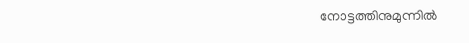നോട്ടത്തിനുമുന്നിൽ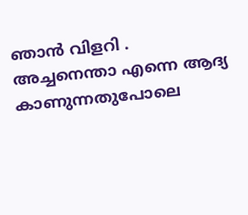ഞാൻ വിളറി . അച്ചനെന്താ എന്നെ ആദ്യ കാണുന്നതുപോലെ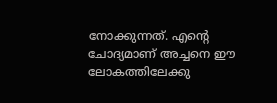നോക്കുന്നത്. എന്റെ ചോദ്യമാണ് അച്ചനെ ഈ ലോകത്തിലേക്കു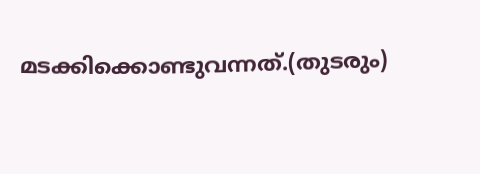മടക്കിക്കൊണ്ടുവന്നത്.(തുടരും)